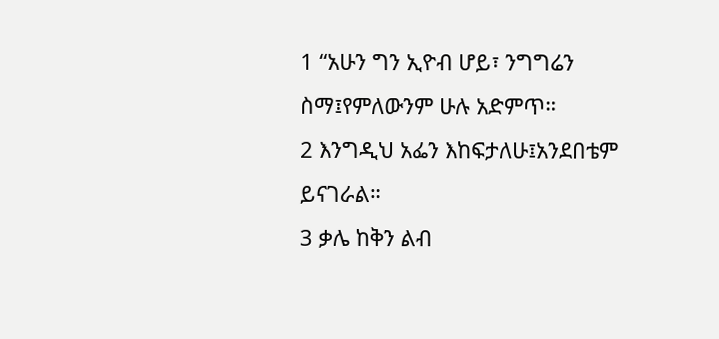1 “አሁን ግን ኢዮብ ሆይ፣ ንግግሬን ስማ፤የምለውንም ሁሉ አድምጥ።
2 እንግዲህ አፌን እከፍታለሁ፤አንደበቴም ይናገራል።
3 ቃሌ ከቅን ልብ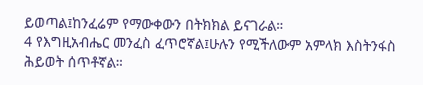ይወጣል፤ከንፈሬም የማውቀውን በትክክል ይናገራል።
4 የእግዚአብሔር መንፈስ ፈጥሮኛል፤ሁሉን የሚችለውም አምላክ እስትንፋስ ሕይወት ሰጥቶኛል።